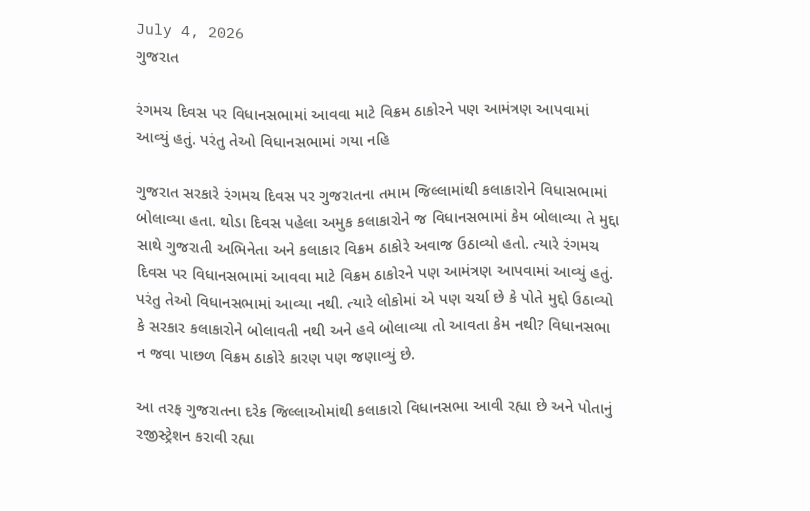July 4, 2026
ગુજરાત

રંગમચ દિવસ પર વિધાનસભામાં આવવા માટે વિક્રમ ઠાકોરને પણ આમંત્રણ આપવામાં આવ્યું હતું. પરંતુ તેઓ વિધાનસભામાં ગયા નહિ

ગુજરાત સરકારે રંગમચ દિવસ પર ગુજરાતના તમામ જિલ્લામાંથી કલાકારોને વિધાસભામાં બોલાવ્યા હતા. થોડા દિવસ પહેલા અમુક કલાકારોને જ વિધાનસભામાં કેમ બોલાવ્યા તે મુદ્દા સાથે ગુજરાતી અભિનેતા અને કલાકાર વિક્રમ ઠાકોરે અવાજ ઉઠાવ્યો હતો. ત્યારે રંગમચ દિવસ પર વિધાનસભામાં આવવા માટે વિક્રમ ઠાકોરને પણ આમંત્રણ આપવામાં આવ્યું હતું. પરંતુ તેઓ વિધાનસભામાં આવ્યા નથી. ત્યારે લોકોમાં એ પણ ચર્ચા છે કે પોતે મુદ્દો ઉઠાવ્યો કે સરકાર કલાકારોને બોલાવતી નથી અને હવે બોલાવ્યા તો આવતા કેમ નથી? વિધાનસભા ન જવા પાછળ વિક્રમ ઠાકોરે કારણ પણ જણાવ્યું છે.

આ તરફ ગુજરાતના દરેક જિલ્લાઓમાંથી કલાકારો વિધાનસભા આવી રહ્યા છે અને પોતાનું રજીસ્ટ્રેશન કરાવી રહ્યા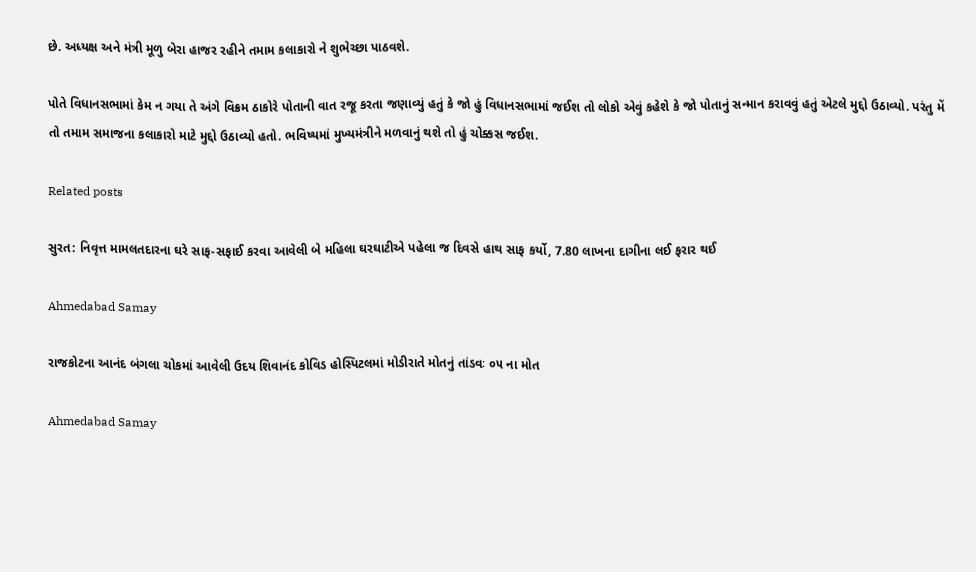છે. અધ્યક્ષ અને મંત્રી મૂળુ બેરા હાજર રહીને તમામ કલાકારો ને શુભેચ્છા પાઠવશે.

પોતે વિધાનસભામાં કેમ ન ગયા તે અંગે વિક્રમ ઠાકોરે પોતાની વાત રજૂ કરતા જણાવ્યું હતું કે જો હું વિધાનસભામાં જઈશ તો લોકો એવું કહેશે કે જો પોતાનું સન્માન કરાવવું હતું એટલે મુદ્દો ઉઠાવ્યો. પરંતુ મેં તો તમામ સમાજના કલાકારો માટે મુદ્દો ઉઠાવ્યો હતો. ભવિષ્યમાં મુખ્યમંત્રીને મળવાનું થશે તો હું ચોક્કસ જઈશ.

Related posts

સુરત: નિવૃત્ત મામલતદારના ઘરે સાફ-સફાઈ કરવા આવેલી બે મહિલા ઘરઘાટીએ પહેલા જ દિવસે હાથ સાફ કર્યો, 7.80 લાખના દાગીના લઈ ફરાર થઈ

Ahmedabad Samay

રાજકોટના આનંદ બંગલા ચોકમાં આવેલી ઉદય શિવાનંદ કોવિડ હોસ્પિટલમાં મોડીરાતે મોતનું તાંડવઃ ૦૫ ના મોત

Ahmedabad Samay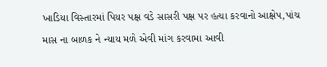ખાડિયા વિસ્તારમાં પિયર પક્ષ વડે સાસરી પક્ષ પર હત્યા કરવાનો આક્ષેપ,પાંચ માસ ના બાળક ને ન્યાય મળે એવી માંગ કરવામા આવી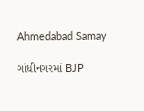Ahmedabad Samay

ગાંધીનગરમાં BJP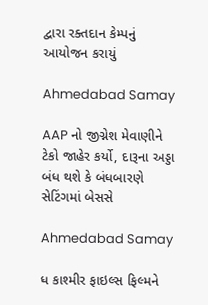દ્વારા રક્તદાન કેમ્પનું આયોજન કરાયું

Ahmedabad Samay

AAP નો જીગ્નેશ મેવાણીને ટેકો જાહેર કર્યો, દારૂના અડ્ડા બંધ થશે કે બંધબારણે સેટિંગમાં બેસસે

Ahmedabad Samay

ધ કાશ્મીર ફાઇલ્સ ફિલ્મને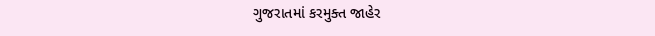ગુજરાતમાં કરમુક્ત જાહેર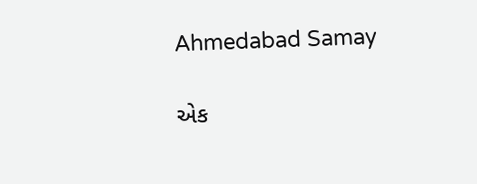Ahmedabad Samay

એક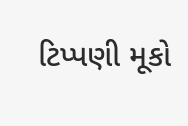ટિપ્પણી મૂકો